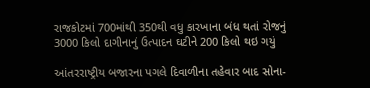રાજકોટમાં 700માંથી 350થી વધુ કારખાના બંધ થતાં રોજનું 3000 કિલો દાગીનાનું ઉત્પાદન ઘટીને 200 કિલો થઇ ગયું

આંતરરાષ્ટ્રીય બજારના પગલે દિવાળીના તહેવાર બાદ સોના-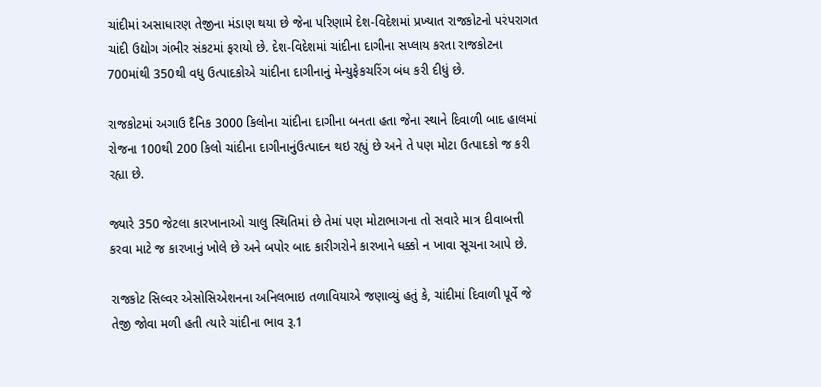ચાંદીમાં અસાધારણ તેજીના મંડાણ થયા છે જેના પરિણામે દેશ-વિદેશમાં પ્રખ્યાત રાજકોટનો પરંપરાગત ચાંદી ઉદ્યોગ ગંભીર સંકટમાં ફરાયો છે. દેશ-વિદેશમાં ચાંદીના દાગીના સપ્લાય કરતા રાજકોટના 700માંથી 350થી વધુ ઉત્પાદકોએ ચાંદીના દાગીનાનું મેન્યુફેકચરિંગ બંધ કરી દીધું છે.

રાજકોટમાં અગાઉ દૈનિક 3000 કિલોના ચાંદીના દાગીના બનતા હતા જેના સ્થાને દિવાળી બાદ હાલમાં રોજના 100થી 200 કિલો ચાંદીના દાગીનાનુંઉત્પાદન થઇ રહ્યું છે અને તે પણ મોટા ઉત્પાદકો જ કરી રહ્યા છે.

જ્યારે 350 જેટલા કારખાનાઓ ચાલુ સ્થિતિમાં છે તેમાં પણ મોટાભાગના તો સવારે માત્ર દીવાબત્તી કરવા માટે જ કારખાનું ખોલે છે અને બપોર બાદ કારીગરોને કારખાને ધક્કો ન ખાવા સૂચના આપે છે.

રાજકોટ સિલ્વર એસોસિએશનના અનિલભાઇ તળાવિયાએ જણાવ્યું હતું કે, ચાંદીમાં દિવાળી પૂર્વે જે તેજી જોવા મળી હતી ત્યારે ચાંદીના ભાવ રૂ.1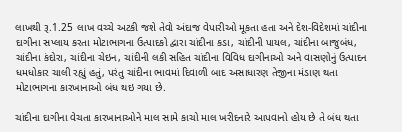લાખથી રૂ.1.25 લાખ વચ્ચે અટકી જશે તેવો અંદાજ વેપારીઓ મૂકતા હતા અને દેશ-વિદેશમાં ચાંદીના દાગીના સપ્લાય કરતા મોટાભાગના ઉત્પાદકો દ્વારા ચાંદીના કડા, ચાંદીની પાયલ, ચાંદીના બાજુબંધ, ચાંદીના કંદોરા, ચાંદીના ચેઇન, ચાંદીની લકી સહિત ચાંદીના વિવિધ દાગીનાઓ અને વાસણોનું ઉત્પાદન ધમધોકાર ચાલી રહ્યું હતું, પરંતુ ચાંદીના ભાવમાં દિવાળી બાદ અસાધારણ તેજીના મંડાણ થતા મોટાભાગના કારખાનાઓ બંધ થઇ ગયા છે.

ચાંદીના દાગીના વેચતા કારખાનાઓને માલ સામે કાચો માલ ખરીદનારે આપવાનો હોય છે તે બંધ થતા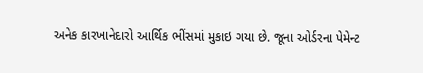અનેક કારખાનેદારો આર્થિક ભીંસમાં મુકાઇ ગયા છે. જૂના ઓર્ડરના પેમેન્ટ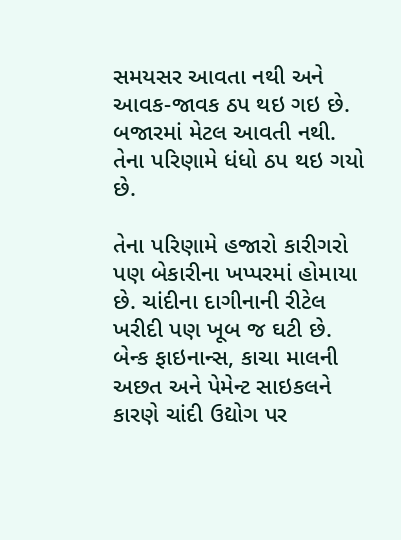સમયસર આવતા નથી અને આવક-જાવક ઠપ થઇ ગઇ છે. બજારમાં મેટલ આવતી નથી. તેના પરિણામે ધંધો ઠપ થઇ ગયો છે.

તેના પરિણામે હજારો કારીગરો પણ બેકારીના ખપ્પરમાં હોમાયા છે. ચાંદીના દાગીનાની રીટેલ ખરીદી પણ ખૂબ જ ઘટી છે. બેન્ક ફાઇનાન્સ, કાચા માલની અછત અને પેમેન્ટ સાઇકલને કારણે ચાંદી ઉદ્યોગ પર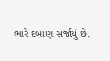ભારે દબાણ સર્જાયું છે.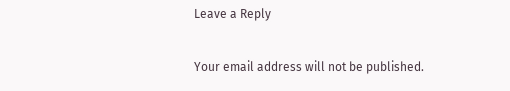Leave a Reply

Your email address will not be published.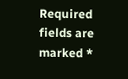Required fields are marked *